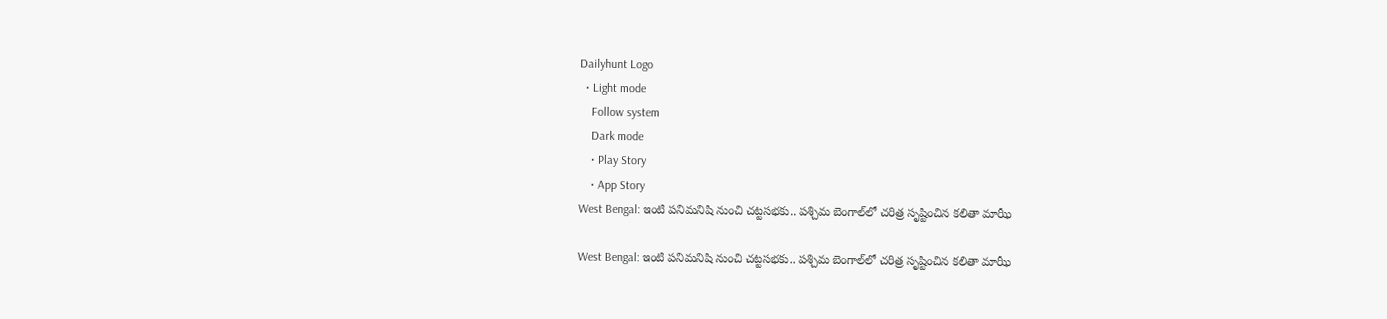Dailyhunt Logo
  • Light mode
    Follow system
    Dark mode
    • Play Story
    • App Story
West Bengal: ఇంటి పనిమనిషి నుంచి చట్టసభకు.. పశ్చిమ బెంగాల్‌లో చరిత్ర సృష్టించిన కలితా మాఝీ

West Bengal: ఇంటి పనిమనిషి నుంచి చట్టసభకు.. పశ్చిమ బెంగాల్‌లో చరిత్ర సృష్టించిన కలితా మాఝీ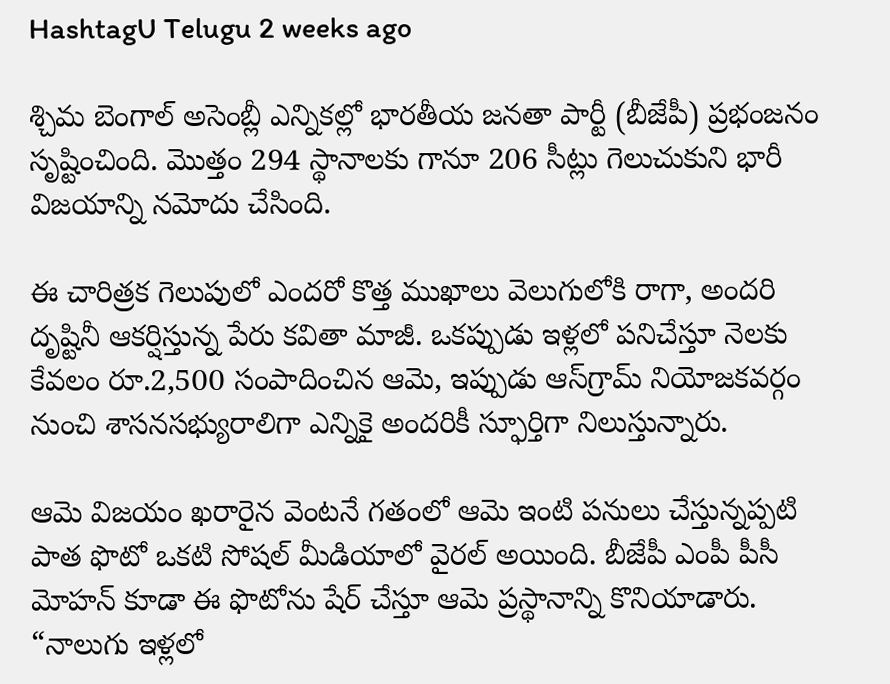HashtagU Telugu 2 weeks ago

శ్చిమ బెంగాల్ అసెంబ్లీ ఎన్నికల్లో భారతీయ జనతా పార్టీ (బీజేపీ) ప్రభంజనం సృష్టించింది. మొత్తం 294 స్థానాలకు గానూ 206 సీట్లు గెలుచుకుని భారీ విజయాన్ని నమోదు చేసింది.

ఈ చారిత్రక గెలుపులో ఎందరో కొత్త ముఖాలు వెలుగులోకి రాగా, అందరి దృష్టినీ ఆకర్షిస్తున్న పేరు కవితా మాజీ. ఒకప్పుడు ఇళ్లలో పనిచేస్తూ నెలకు కేవలం రూ.2,500 సంపాదించిన ఆమె, ఇప్పుడు ఆస్‌గ్రామ్ నియోజకవర్గం నుంచి శాసనసభ్యురాలిగా ఎన్నికై అందరికీ స్ఫూర్తిగా నిలుస్తున్నారు.

ఆమె విజయం ఖరారైన వెంటనే గతంలో ఆమె ఇంటి పనులు చేస్తున్నప్పటి పాత ఫొటో ఒకటి సోషల్ మీడియాలో వైరల్ అయింది. బీజేపీ ఎంపీ పీసీ మోహన్ కూడా ఈ ఫొటోను షేర్ చేస్తూ ఆమె ప్రస్థానాన్ని కొనియాడారు. “నాలుగు ఇళ్లలో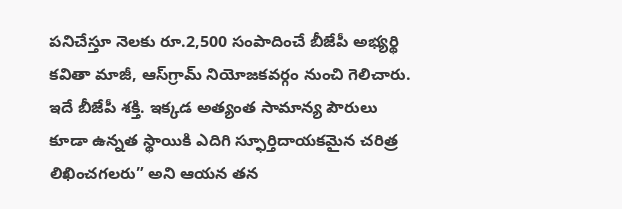పనిచేస్తూ నెలకు రూ.2,500 సంపాదించే బీజేపీ అభ్యర్థి కవితా మాజీ, ఆస్‌గ్రామ్ నియోజకవర్గం నుంచి గెలిచారు. ఇదే బీజేపీ శక్తి. ఇక్కడ అత్యంత సామాన్య పౌరులు కూడా ఉన్నత స్థాయికి ఎదిగి స్ఫూర్తిదాయకమైన చరిత్ర లిఖించగలరు” అని ఆయన తన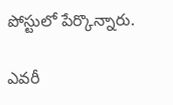పోస్టులో పేర్కొన్నారు.

ఎవరీ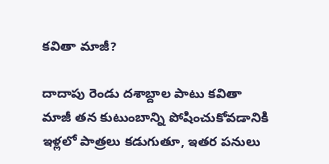కవితా మాజీ?

దాదాపు రెండు దశాబ్దాల పాటు కవితా మాజీ తన కుటుంబాన్ని పోషించుకోవడానికి ఇళ్లలో పాత్రలు కడుగుతూ, ఇతర పనులు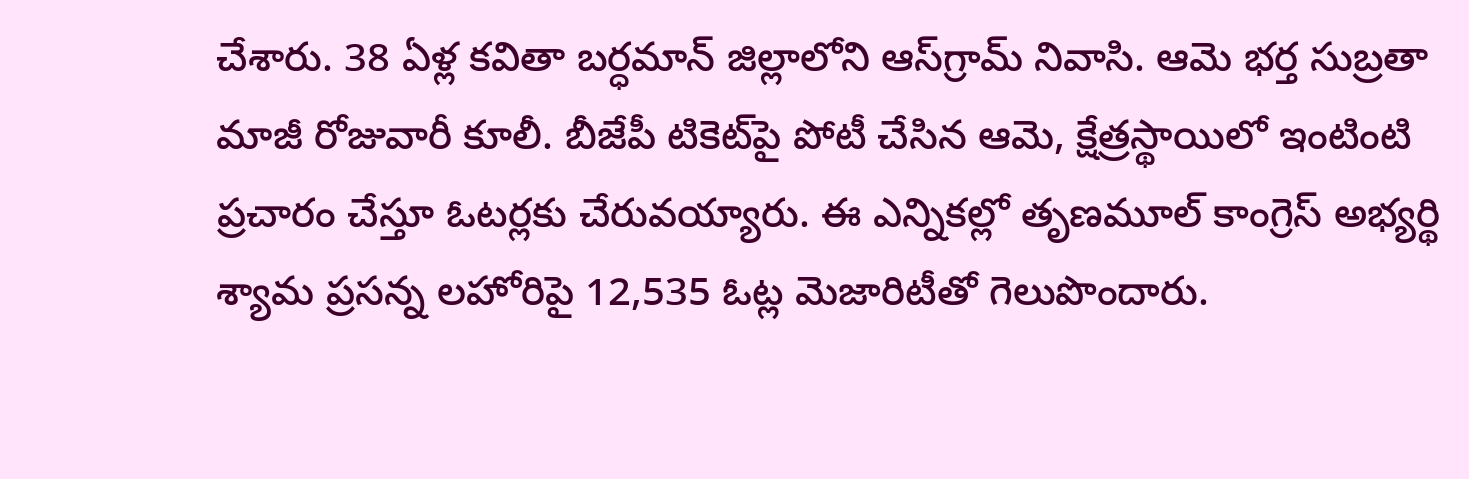చేశారు. 38 ఏళ్ల కవితా బర్ధమాన్ జిల్లాలోని ఆస్‌గ్రామ్ నివాసి. ఆమె భర్త సుబ్రతా మాజీ రోజువారీ కూలీ. బీజేపీ టికెట్‌పై పోటీ చేసిన ఆమె, క్షేత్రస్థాయిలో ఇంటింటి ప్రచారం చేస్తూ ఓటర్లకు చేరువయ్యారు. ఈ ఎన్నికల్లో తృణమూల్ కాంగ్రెస్ అభ్యర్థి శ్యామ ప్రసన్న లహోరిపై 12,535 ఓట్ల మెజారిటీతో గెలుపొందారు.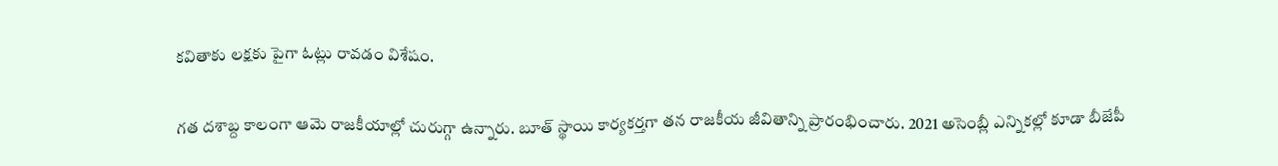కవితాకు లక్షకు పైగా ఓట్లు రావడం విశేషం.

గత దశాబ్ద కాలంగా ఆమె రాజకీయాల్లో చురుగ్గా ఉన్నారు. బూత్ స్థాయి కార్యకర్తగా తన రాజకీయ జీవితాన్ని ప్రారంభించారు. 2021 అసెంబ్లీ ఎన్నికల్లో కూడా బీజేపీ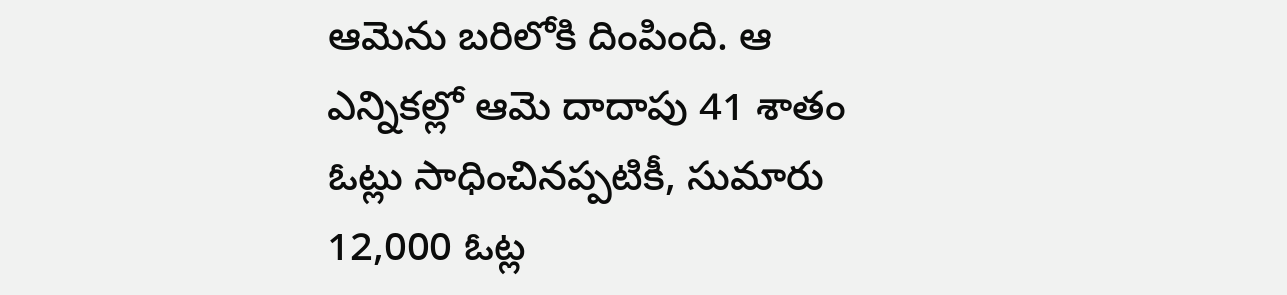ఆమెను బరిలోకి దింపింది. ఆ ఎన్నికల్లో ఆమె దాదాపు 41 శాతం ఓట్లు సాధించినప్పటికీ, సుమారు 12,000 ఓట్ల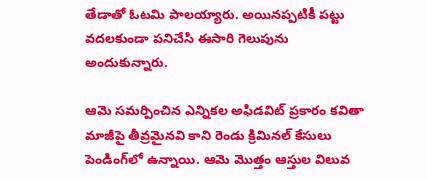తేడాతో ఓటమి పాలయ్యారు. అయినప్పటికీ పట్టు వదలకుండా పనిచేసి ఈసారి గెలుపును అందుకున్నారు.

ఆమె సమర్పించిన ఎన్నికల అఫిడవిట్ ప్రకారం కవితా మాజీపై తీవ్రమైనవి కాని రెండు క్రిమినల్ కేసులు పెండింగ్‌లో ఉన్నాయి. ఆమె మొత్తం ఆస్తుల విలువ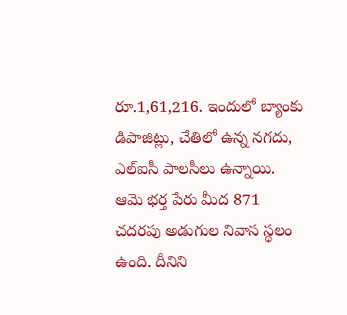రూ.1,61,216. ఇందులో బ్యాంకు డిపాజిట్లు, చేతిలో ఉన్న నగదు, ఎల్ఐసీ పాలసీలు ఉన్నాయి. ఆమె భర్త పేరు మీద 871 చదరపు అడుగుల నివాస స్థలం ఉంది. దీనిని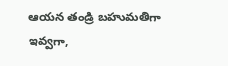ఆయన తండ్రి బహుమతిగా ఇవ్వగా,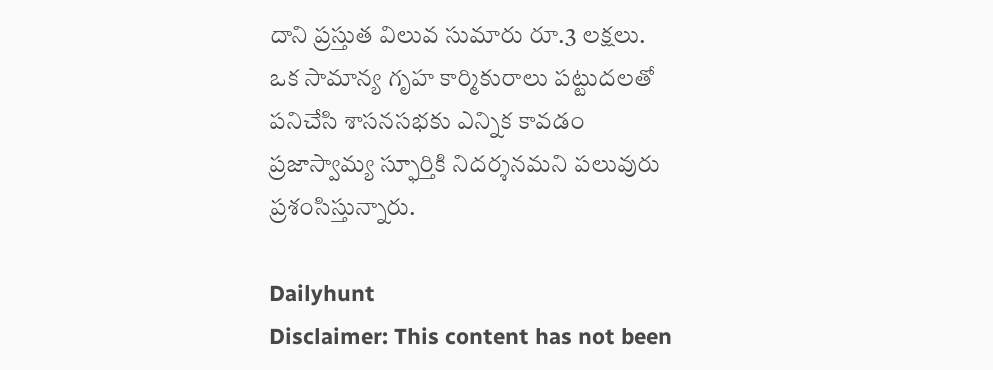దాని ప్రస్తుత విలువ సుమారు రూ.3 లక్షలు. ఒక సామాన్య గృహ కార్మికురాలు పట్టుదలతో పనిచేసి శాసనసభకు ఎన్నిక కావడం ప్రజాస్వామ్య స్ఫూర్తికి నిదర్శనమని పలువురు ప్రశంసిస్తున్నారు.

Dailyhunt
Disclaimer: This content has not been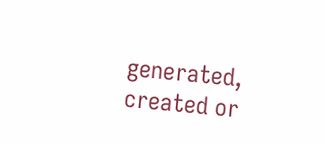generated, created or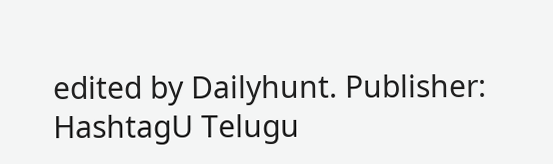edited by Dailyhunt. Publisher: HashtagU Telugu